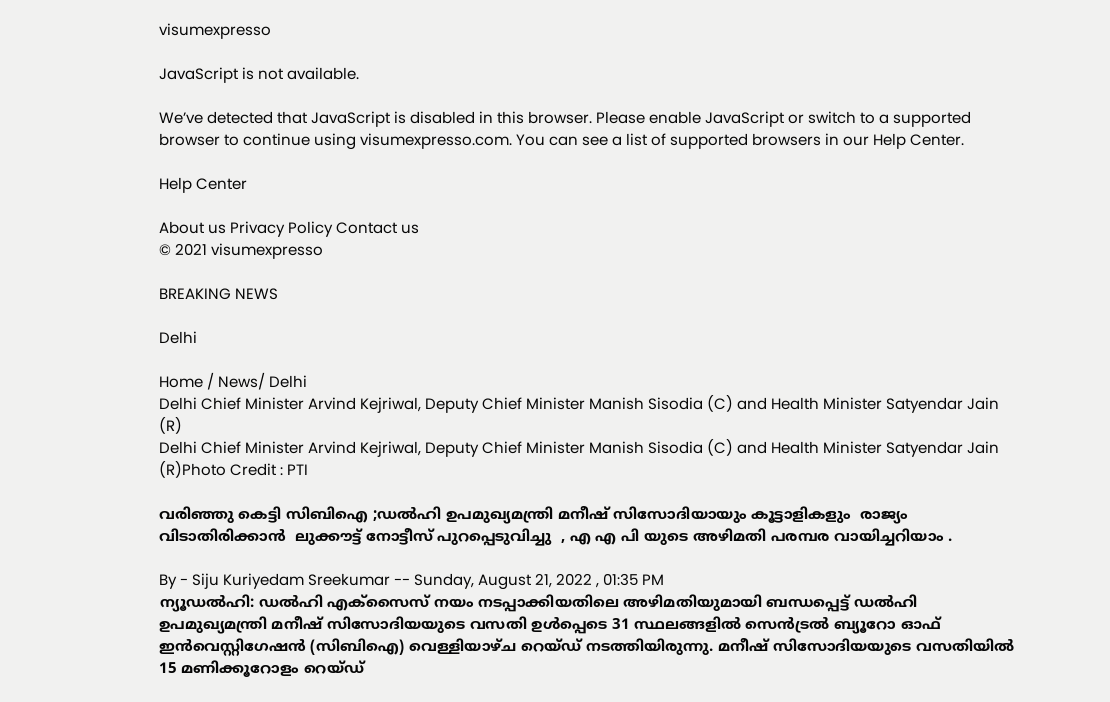visumexpresso

JavaScript is not available.

We’ve detected that JavaScript is disabled in this browser. Please enable JavaScript or switch to a supported browser to continue using visumexpresso.com. You can see a list of supported browsers in our Help Center.

Help Center

About us Privacy Policy Contact us
© 2021 visumexpresso

BREAKING NEWS

Delhi

Home / News/ Delhi
Delhi Chief Minister Arvind Kejriwal, Deputy Chief Minister Manish Sisodia (C) and Health Minister Satyendar Jain (R)
Delhi Chief Minister Arvind Kejriwal, Deputy Chief Minister Manish Sisodia (C) and Health Minister Satyendar Jain (R)Photo Credit : PTI

വരിഞ്ഞു കെട്ടി സിബിഐ ;ഡല്‍ഹി ഉപമുഖ്യമന്ത്രി മനീഷ് സിസോദിയായും കൂട്ടാളികളും  രാജ്യം വിടാതിരിക്കാൻ  ലുക്കൗട്ട് നോട്ടീസ് പുറപ്പെടുവിച്ചു  , എ എ പി യുടെ അഴിമതി പരമ്പര വായിച്ചറിയാം .

By - Siju Kuriyedam Sreekumar -- Sunday, August 21, 2022 , 01:35 PM
ന്യൂഡൽഹി: ഡൽഹി എക്‌സൈസ് നയം നടപ്പാക്കിയതിലെ അഴിമതിയുമായി ബന്ധപ്പെട്ട് ഡൽഹി ഉപമുഖ്യമന്ത്രി മനീഷ് സിസോദിയയുടെ വസതി ഉൾപ്പെടെ 31 സ്ഥലങ്ങളിൽ സെൻട്രൽ ബ്യൂറോ ഓഫ് ഇൻവെസ്റ്റിഗേഷൻ (സിബിഐ) വെള്ളിയാഴ്ച റെയ്ഡ് നടത്തിയിരുന്നു. മനീഷ് സിസോദിയയുടെ വസതിയിൽ 15 മണിക്കൂറോളം റെയ്ഡ്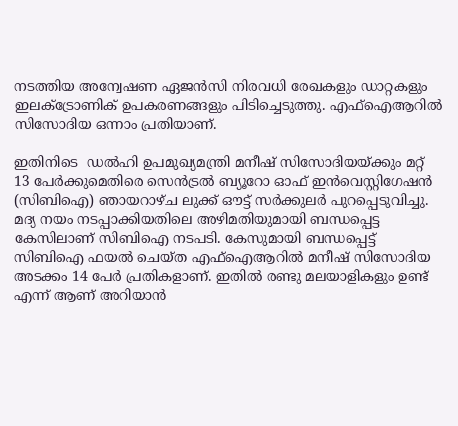നടത്തിയ അന്വേഷണ ഏജൻസി നിരവധി രേഖകളും ഡാറ്റകളും ഇലക്ട്രോണിക് ഉപകരണങ്ങളും പിടിച്ചെടുത്തു. എഫ്ഐആറിൽ സിസോദിയ ഒന്നാം പ്രതിയാണ്.

ഇതിനിടെ  ഡൽഹി ഉപമുഖ്യമന്ത്രി മനീഷ് സിസോദിയയ്ക്കും മറ്റ് 13 പേർക്കുമെതിരെ സെൻട്രൽ ബ്യൂറോ ഓഫ് ഇൻവെസ്റ്റിഗേഷൻ (സിബിഐ) ഞായറാഴ്ച ലുക്ക് ഔട്ട് സർക്കുലർ പുറപ്പെടുവിച്ചു. മദ്യ നയം നടപ്പാക്കിയതിലെ അഴിമതിയുമായി ബന്ധപ്പെട്ട കേസിലാണ് സിബിഐ നടപടി. കേസുമായി ബന്ധപ്പെട്ട് സിബിഐ ഫയൽ ചെയ്ത എഫ്ഐആറിൽ മനീഷ് സിസോദിയ അടക്കം 14 പേർ പ്രതികളാണ്. ഇതിൽ രണ്ടു മലയാളികളും ഉണ്ട് എന്ന് ആണ് അറിയാൻ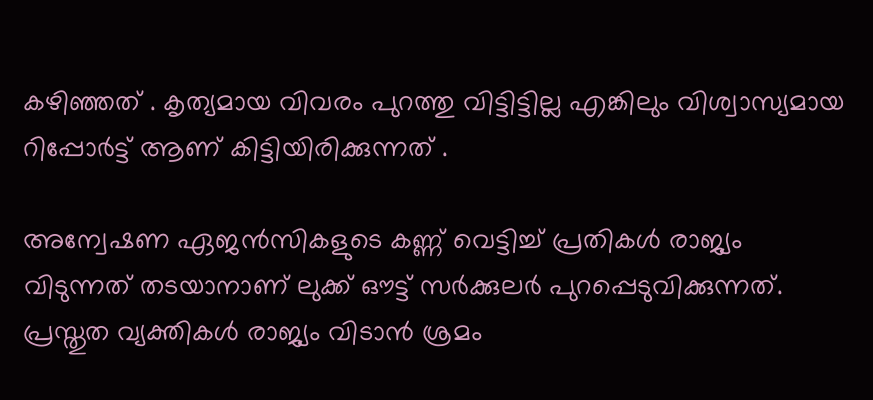കഴിഞ്ഞത് . കൃത്യമായ വിവരം പുറത്തു വിട്ടിട്ടില്ല എങ്കിലും വിശ്വാസ്യമായ റിപ്പോർട്ട് ആണ് കിട്ടിയിരിക്കുന്നത് .

അന്വേഷണ ഏജൻസികളുടെ കണ്ണ് വെട്ടിച്ച് പ്രതികൾ രാജ്യം വിടുന്നത് തടയാനാണ് ലുക്ക് ഔട്ട് സർക്കുലർ പുറപ്പെടുവിക്കുന്നത്. പ്രസ്തുത വ്യക്തികൾ രാജ്യം വിടാൻ ശ്രമം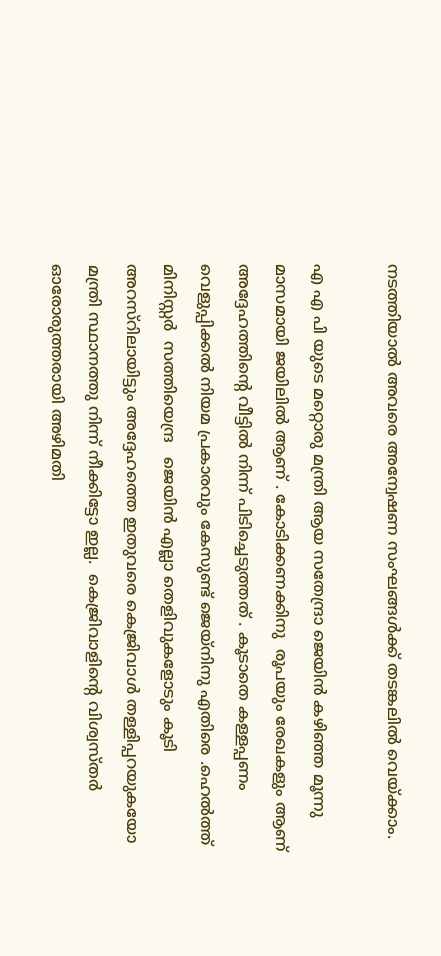നടത്തിയാൽ അവരെ അന്വേഷണ സംഘങ്ങൾക്ക് തടങ്കലിൽ വെയ്ക്കാം.

എ എ പി യുടെ മറ്റൊരു മന്ത്രി ആയ സതേന്ദ്രാ ജെയിൻ കഴിഞ്ഞ മൂന്നു മാസമായി ജയിലിൽ ആണ് . കോടിക്കണക്കിനു  രൂപയും രേഖകളും ആണ് അദ്ദേഹത്തിന്റെ വീട്ടിൽ നിന്ന് പിടിച്ചെടുത്തത് . കൂടാതെ കള്ളപ്പണം വെളുപ്പിക്കൽ നിയമ പ്രകാരവും കേസുണ്ട് ജെയ്‌നിനു എതിരെ .ഹെൽത്ത്  മിനിസ്റ്റർ  സത്തിയെന്ദ്ര   ജെയിൻ എല്ലാ തെളിവുകളോടും കൂടി  അറസ്റിലായിട്ടും അദ്ദേഹത്തെ ഇതുവരെ കെജ്രിവാൾ തള്ളിപ്പറയുകയോ മന്ത്രി സ്ഥാനത്തു നിന്ന് നീക്കിട്ടോ ഇല്ല.  കെജ്രിവാളിന്റെ വിശ്വസ്തർ ഓരോരുത്തരായി അഴിമതി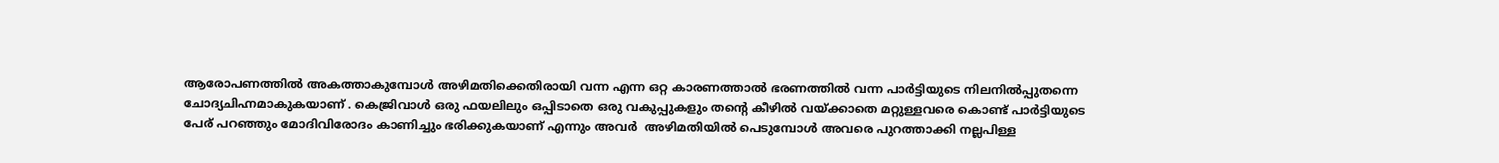ആരോപണത്തിൽ അകത്താകുമ്പോൾ അഴിമതിക്കെതിരായി വന്ന എന്ന ഒറ്റ കാരണത്താൽ ഭരണത്തിൽ വന്ന പാർട്ടിയുടെ നിലനിൽപ്പുതന്നെ ചോദ്യചിഹ്നമാകുകയാണ് . കെജ്രിവാൾ ഒരു ഫയലിലും ഒപ്പിടാതെ ഒരു വകുപ്പുകളും തന്റെ കീഴിൽ വയ്ക്കാതെ മറ്റുള്ളവരെ കൊണ്ട് പാർട്ടിയുടെ പേര് പറഞ്ഞും മോദിവിരോദം കാണിച്ചും ഭരിക്കുകയാണ് എന്നും അവർ  അഴിമതിയിൽ പെടുമ്പോൾ അവരെ പുറത്താക്കി നല്ലപിള്ള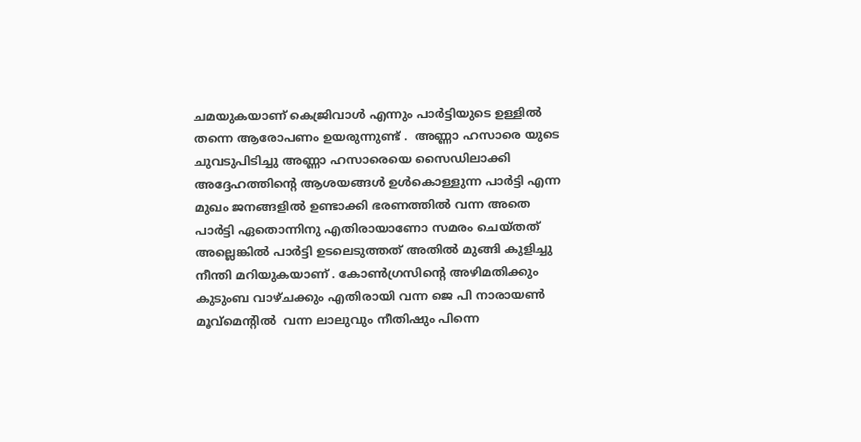ചമയുകയാണ് കെജ്രിവാൾ എന്നും പാർട്ടിയുടെ ഉള്ളിൽ തന്നെ ആരോപണം ഉയരുന്നുണ്ട് .  അണ്ണാ ഹസാരെ യുടെ ചുവടുപിടിച്ചു അണ്ണാ ഹസാരെയെ സൈഡിലാക്കി അദ്ദേഹത്തിന്റെ ആശയങ്ങൾ ഉൾകൊള്ളുന്ന പാർട്ടി എന്ന മുഖം ജനങ്ങളിൽ ഉണ്ടാക്കി ഭരണത്തിൽ വന്ന അതെ പാർട്ടി ഏതൊന്നിനു എതിരായാണോ സമരം ചെയ്തത് അല്ലെങ്കിൽ പാർട്ടി ഉടലെടുത്തത് അതിൽ മുങ്ങി കുളിച്ചു നീന്തി മറിയുകയാണ് . കോൺഗ്രസിന്റെ അഴിമതിക്കും കുടുംബ വാഴ്ചക്കും എതിരായി വന്ന ജെ പി നാരായൺ മൂവ്മെന്റിൽ  വന്ന ലാലുവും നീതിഷും പിന്നെ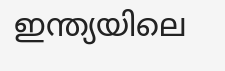ഇന്ത്യയിലെ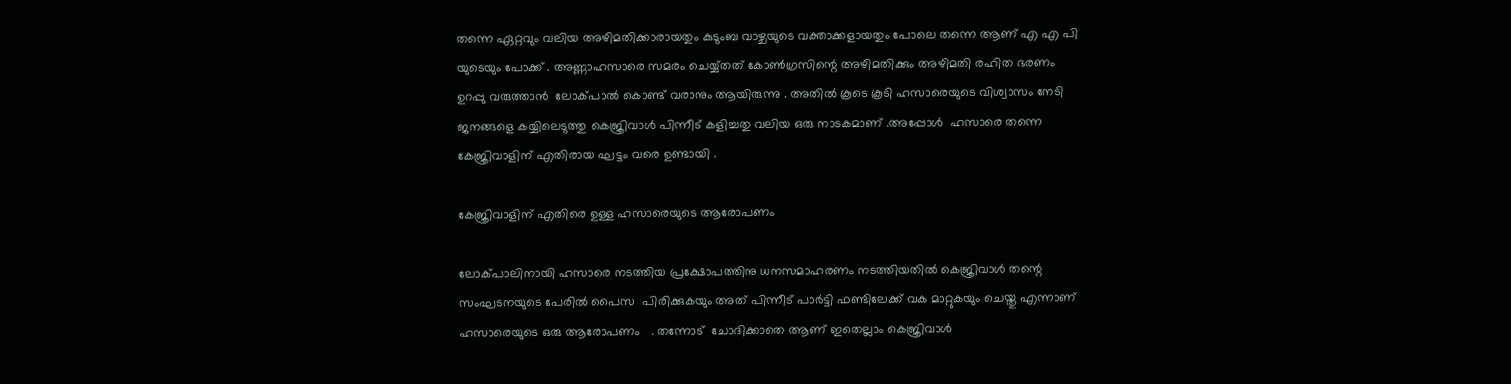തന്നെ ഏറ്റവും വലിയ അഴിമതിക്കാരായതും കുടുംബ വാഴ്ചയുടെ വക്താക്കളായതും പോലെ തന്നെ ആണ് എ എ പി യുടെയും പോക്ക് . അണ്ണാഹസാരെ സമരം ചെയ്യ്തത് കോൺഗ്രസിന്റെ അഴിമതിക്കും അഴിമതി രഹിത ഭരണം ഉറപ്പു വരുത്താൻ  ലോക്പാൽ കൊണ്ട് വരാനും ആയിരുന്നു . അതിൽ കൂടെ കൂടി ഹസാരെയുടെ വിശ്വാസം നേടി ജനങ്ങളെ കയ്യിലെടുത്തു കെജ്രിവാൾ പിന്നീട് കളിച്ചതു വലിയ ഒരു നാടകമാണ് .അപ്പോൾ  ഹസാരെ തന്നെ കേജ്രിവാളിന് എതിരായ ഘട്ടം വരെ ഉണ്ടായി .

കേജ്രിവാളിന് എതിരെ ഉള്ള ഹസാരെയുടെ ആരോപണം

ലോക്പാലിനായി ഹസാരെ നടത്തിയ പ്രക്ഷോപത്തിനു ധനസമാഹരണം നടത്തിയതിൽ കെജ്രിവാൾ തന്റെ സംഘടനയുടെ പേരിൽ പൈസ  പിരിക്കുകയും അത് പിന്നീട് പാർട്ടി ഫണ്ടിലേക്ക് വക മാറ്റുകയും ചെയ്തു എന്നാണ് ഹസാരെയുടെ ഒരു ആരോപണം   . തന്നോട്  ചോദിക്കാതെ ആണ് ഇതെല്ലാം കെജ്രിവാൾ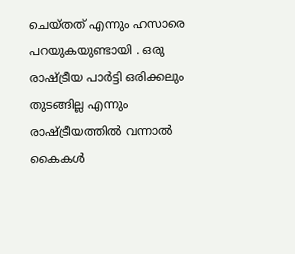ചെയ്തത് എന്നും ഹസാരെ പറയുകയുണ്ടായി . ഒരു രാഷ്ട്രീയ പാർട്ടി ഒരിക്കലും തുടങ്ങില്ല എന്നും രാഷ്ട്രീയത്തിൽ വന്നാൽ കൈകൾ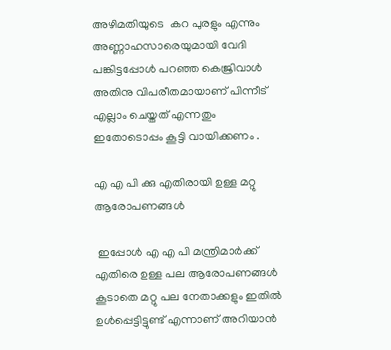അഴിമതിയുടെ  കറ പുരളും എന്നും അണ്ണാഹസാരെയുമായി വേദി പങ്കിട്ടപ്പോൾ പറഞ്ഞ കെജ്രിവാൾ അതിനു വിപരീതമായാണ് പിന്നീട് എല്ലാം ചെയ്തത് എന്നതും ഇതോടൊപ്പം കൂട്ടി വായിക്കണം .

എ എ പി ക്കു എതിരായി ഉള്ള മറ്റു ആരോപണങ്ങൾ

 ഇപ്പോൾ എ എ പി മന്ത്രിമാർക്ക് എതിരെ ഉള്ള പല ആരോപണങ്ങൾ കൂടാതെ മറ്റു പല നേതാക്കളും ഇതിൽ ഉൾപ്പെട്ടിട്ടുണ്ട് എന്നാണ് അറിയാൻ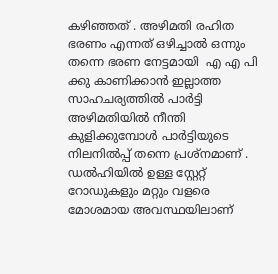കഴിഞ്ഞത് . അഴിമതി രഹിത ഭരണം എന്നത് ഒഴിച്ചാൽ ഒന്നും തന്നെ ഭരണ നേട്ടമായി  എ എ പി ക്കു കാണിക്കാൻ ഇല്ലാത്ത  സാഹചര്യത്തിൽ പാർട്ടി അഴിമതിയിൽ നീന്തി കുളിക്കുമ്പോൾ പാർട്ടിയുടെ നിലനിൽപ്പ് തന്നെ പ്രശ്‌നമാണ് . ഡൽഹിയിൽ ഉള്ള സ്റ്റേറ്റ്  റോഡുകളും മറ്റും വളരെ മോശമായ അവസ്ഥയിലാണ്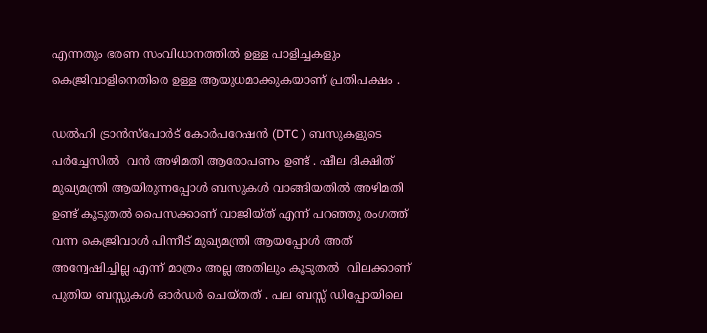എന്നതും ഭരണ സംവിധാനത്തിൽ ഉള്ള പാളിച്ചകളും കെജ്രിവാളിനെതിരെ ഉള്ള ആയുധമാക്കുകയാണ് പ്രതിപക്ഷം .

ഡൽഹി ട്രാൻസ്‌പോർട് കോർപറേഷൻ (DTC ) ബസുകളുടെ പർച്ചേസിൽ  വൻ അഴിമതി ആരോപണം ഉണ്ട് . ഷീല ദിക്ഷിത് മുഖ്യമന്ത്രി ആയിരുന്നപ്പോൾ ബസുകൾ വാങ്ങിയതിൽ അഴിമതി ഉണ്ട് കൂടുതൽ പൈസക്കാണ് വാജിയ്ത് എന്ന് പറഞ്ഞു രംഗത്ത് വന്ന കെജ്രിവാൾ പിന്നീട് മുഖ്യമന്ത്രി ആയപ്പോൾ അത് അന്വേഷിച്ചില്ല എന്ന് മാത്രം അല്ല അതിലും കൂടുതൽ  വിലക്കാണ് പുതിയ ബസ്സുകൾ ഓർഡർ ചെയ്തത് . പല ബസ്സ് ഡിപ്പോയിലെ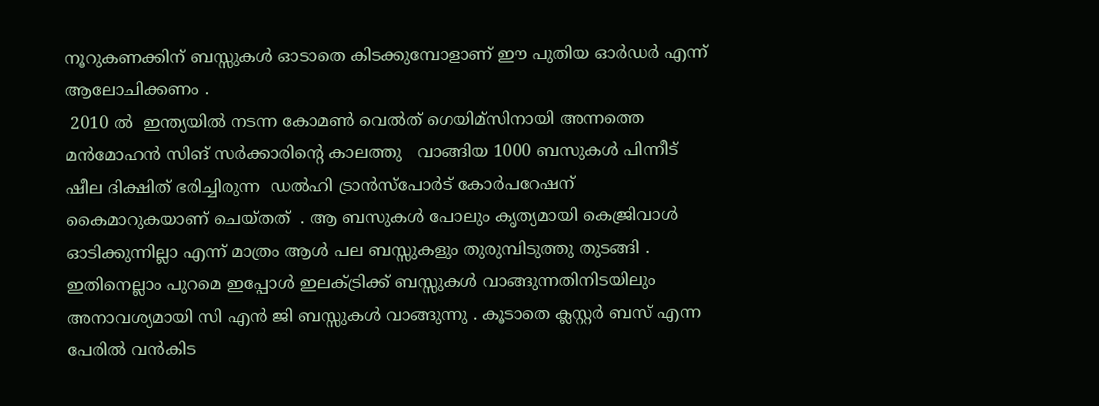നൂറുകണക്കിന് ബസ്സുകൾ ഓടാതെ കിടക്കുമ്പോളാണ് ഈ പുതിയ ഓർഡർ എന്ന് ആലോചിക്കണം .
 2010 ൽ  ഇന്ത്യയിൽ നടന്ന കോമൺ വെൽത് ഗെയിമ്സിനായി അന്നത്തെ മൻമോഹൻ സിങ് സർക്കാരിന്റെ കാലത്തു   വാങ്ങിയ 1000 ബസുകൾ പിന്നീട് ഷീല ദിക്ഷിത് ഭരിച്ചിരുന്ന  ഡൽഹി ട്രാൻസ്‌പോർട് കോർപറേഷന് കൈമാറുകയാണ് ചെയ്തത്  . ആ ബസുകൾ പോലും കൃത്യമായി കെജ്രിവാൾ ഓടിക്കുന്നില്ലാ എന്ന് മാത്രം ആൾ പല ബസ്സുകളും തുരുമ്പിടുത്തു തുടങ്ങി .    ഇതിനെല്ലാം പുറമെ ഇപ്പോൾ ഇലക്ട്രിക്ക് ബസ്സുകൾ വാങ്ങുന്നതിനിടയിലും അനാവശ്യമായി സി എൻ ജി ബസ്സുകൾ വാങ്ങുന്നു . കൂടാതെ ക്ലസ്റ്റർ ബസ് എന്ന പേരിൽ വൻകിട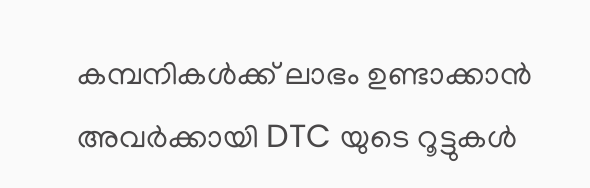കമ്പനികൾക്ക് ലാഭം ഉണ്ടാക്കാൻ അവർക്കായി DTC യുടെ റൂട്ടുകൾ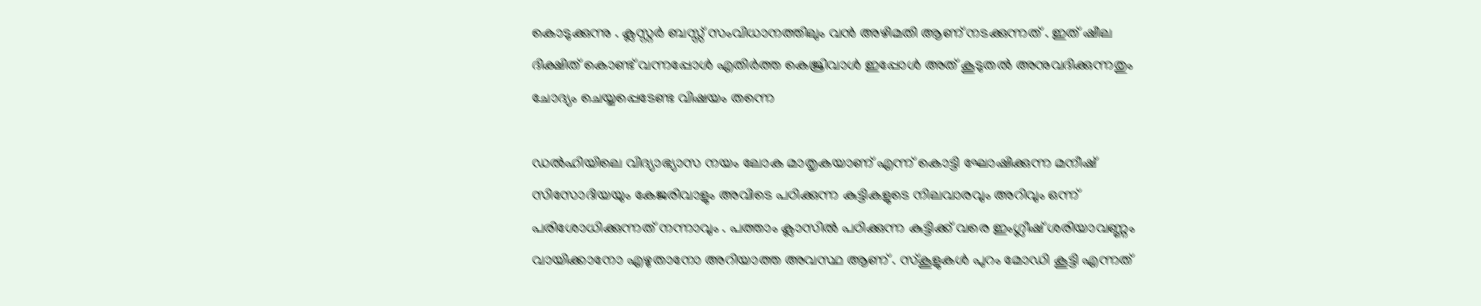കൊടുക്കുന്നു . ക്ലസ്റ്റർ ബസ്സ് സംവിധാനത്തിലും വൻ അഴിമതി ആണ് നടക്കുന്നത് . ഇത് ഷീല ദിക്ഷിത് കൊണ്ട് വന്നപ്പോൾ എതിർത്ത കെജ്രിവാൾ ഇപ്പോൾ അത് കൂടുതൽ അനുവദിക്കുന്നതും ചോദ്യം ചെയ്യപ്പെടേണ്ട വിഷയം തന്നെ

ഡൽഹിയിലെ വിദ്യാഭ്യാസ നയം ലോക മാതൃകയാണ് എന്ന് കൊട്ടി ഘോഷിക്കുന്ന മനീഷ് സിസോദിയയും കേജരിവാളും അവിടെ പഠിക്കുന്ന കുട്ടികളുടെ നിലവാരവും അറിവും ഒന്ന് പരിശോധിക്കുന്നത് നന്നാവും . പത്താം ക്ലാസിൽ പഠിക്കുന്ന കുട്ടിക്ക് വരെ ഇംഗ്ലീഷ് ശരിയാവണ്ണം വായിക്കാനോ എഴുതാനോ അറിയാത്ത അവസ്ഥ ആണ് . സ്കൂളുകൾ പുറം മോഡി കൂട്ടി എന്നത്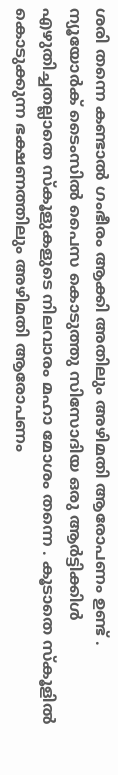ശരി തന്നെ കണ്ടാൽ ഗംഭീരം ആക്കി അതിലും അഴിമതി ആരോപണം ഉണ്ട് . ന്യൂയോർക് ടൈംസിൽ പൈസ കൊടുത്തു സിസോദിയ ഒരു ആർട്ടിക്കിൾ എഴുതിച്ചതല്ലാതെ സ്കൂളുകളുടെ നിലവാരം മഹാ മോശം തന്നെ . കൂടാതെ സ്കൂളിൽ കൊടുക്കുന്ന ഭക്ഷണത്തിലും അഴിമതി ആരോപണം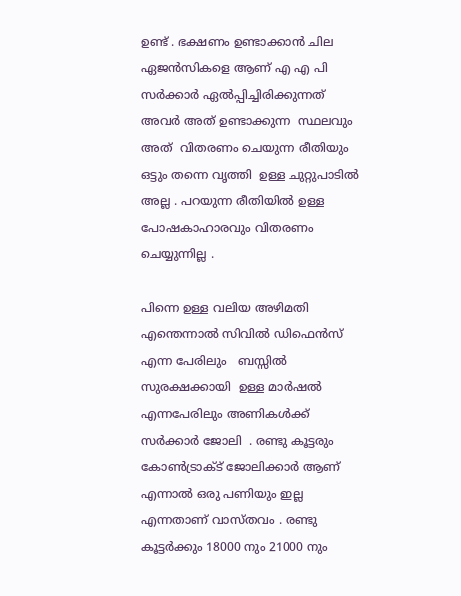ഉണ്ട് . ഭക്ഷണം ഉണ്ടാക്കാൻ ചില ഏജൻസികളെ ആണ് എ എ പി സർക്കാർ ഏൽപ്പിച്ചിരിക്കുന്നത് അവർ അത് ഉണ്ടാക്കുന്ന  സ്ഥലവും അത്  വിതരണം ചെയുന്ന രീതിയും ഒട്ടും തന്നെ വൃത്തി  ഉള്ള ചുറ്റുപാടിൽ അല്ല . പറയുന്ന രീതിയിൽ ഉള്ള പോഷകാഹാരവും വിതരണം ചെയ്യുന്നില്ല .

പിന്നെ ഉള്ള വലിയ അഴിമതി എന്തെന്നാൽ സിവിൽ ഡിഫെൻസ് എന്ന പേരിലും   ബസ്സിൽ സുരക്ഷക്കായി  ഉള്ള മാർഷൽ എന്നപേരിലും അണികൾക്ക് സർക്കാർ ജോലി  . രണ്ടു കൂട്ടരും കോൺട്രാക്ട് ജോലിക്കാർ ആണ് എന്നാൽ ഒരു പണിയും ഇല്ല എന്നതാണ് വാസ്തവം . രണ്ടു കൂട്ടർക്കും 18000 നും 21000 നും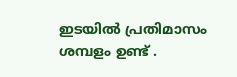ഇടയിൽ പ്രതിമാസം ശമ്പളം ഉണ്ട് .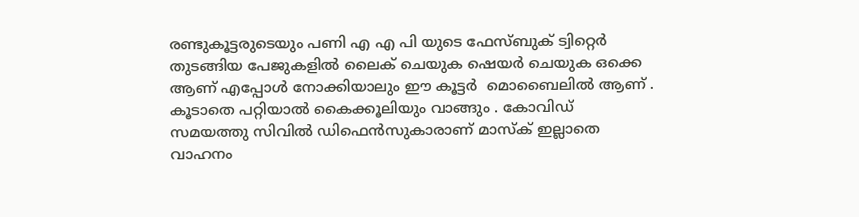രണ്ടുകൂട്ടരുടെയും പണി എ എ പി യുടെ ഫേസ്ബുക് ട്വിറ്റെർ തുടങ്ങിയ പേജുകളിൽ ലൈക് ചെയുക ഷെയർ ചെയുക ഒക്കെ ആണ് എപ്പോൾ നോക്കിയാലും ഈ കൂട്ടർ  മൊബൈലിൽ ആണ് . കൂടാതെ പറ്റിയാൽ കൈക്കൂലിയും വാങ്ങും . കോവിഡ് സമയത്തു സിവിൽ ഡിഫെൻസുകാരാണ് മാസ്ക് ഇല്ലാതെ വാഹനം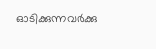ഓടിക്കുന്നവർക്കു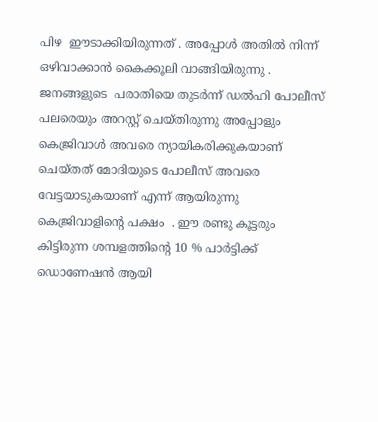പിഴ  ഈടാക്കിയിരുന്നത് . അപ്പോൾ അതിൽ നിന്ന് ഒഴിവാക്കാൻ കൈക്കൂലി വാങ്ങിയിരുന്നു . ജനങ്ങളുടെ  പരാതിയെ തുടർന്ന് ഡൽഹി പോലീസ് പലരെയും അറസ്റ്റ് ചെയ്തിരുന്നു അപ്പോളും കെജ്രിവാൾ അവരെ ന്യായികരിക്കുകയാണ് ചെയ്തത് മോദിയുടെ പോലീസ് അവരെ വേട്ടയാടുകയാണ് എന്ന് ആയിരുന്നു കെജ്രിവാളിന്റെ പക്ഷം  . ഈ രണ്ടു കൂട്ടരും കിട്ടിരുന്ന ശമ്പളത്തിന്റെ 10 % പാർട്ടിക്ക് ഡൊണേഷൻ ആയി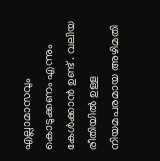എല്ലാമാസവും  കൊടുക്കണം എന്നും കേൾക്കാൻ ഉണ്ട് . വലിയ രീതിയിൽ ഉള്ള നിയമപരമായ അഴിമതി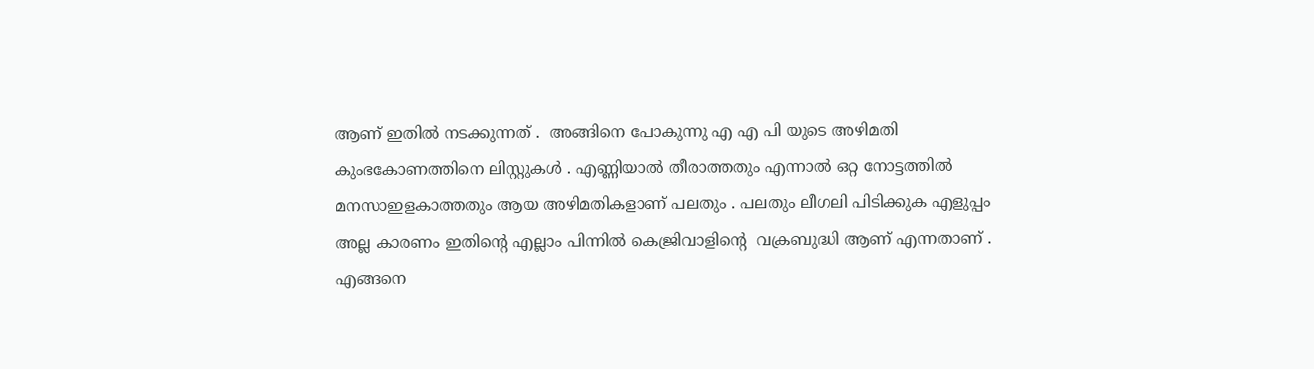ആണ് ഇതിൽ നടക്കുന്നത് .  അങ്ങിനെ പോകുന്നു എ എ പി യുടെ അഴിമതി കുംഭകോണത്തിനെ ലിസ്റ്റുകൾ . എണ്ണിയാൽ തീരാത്തതും എന്നാൽ ഒറ്റ നോട്ടത്തിൽ മനസാഇളകാത്തതും ആയ അഴിമതികളാണ് പലതും . പലതും ലീഗലി പിടിക്കുക എളുപ്പം അല്ല കാരണം ഇതിന്റെ എല്ലാം പിന്നിൽ കെജ്രിവാളിന്റെ  വക്രബുദ്ധി ആണ് എന്നതാണ് . എങ്ങനെ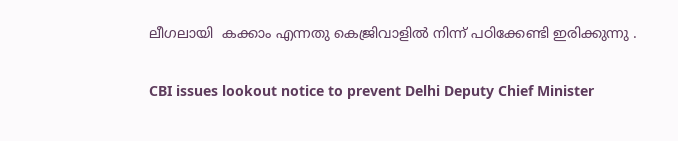ലീഗലായി  കക്കാം എന്നതു കെജ്രിവാളിൽ നിന്ന് പഠിക്കേണ്ടി ഇരിക്കുന്നു .

CBI issues lookout notice to prevent Delhi Deputy Chief Minister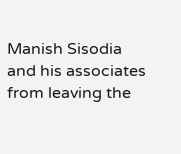Manish Sisodia and his associates from leaving the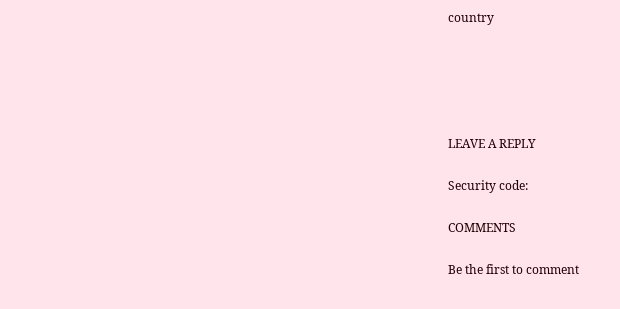country





LEAVE A REPLY

Security code:

COMMENTS

Be the first to comment